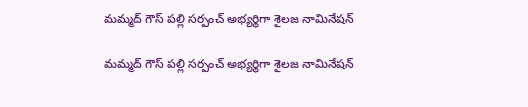మమ్మద్ గౌస్ పల్లి సర్పంచ్ అభ్యర్థిగా శైలజ నామినేషన్

మమ్మద్ గౌస్ పల్లి సర్పంచ్ అభ్యర్థిగా శైలజ నామినేషన్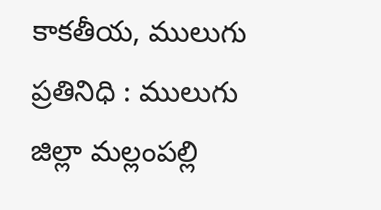కాకతీయ, ములుగు ప్రతినిధి : ములుగు జిల్లా మ‌ల్లంప‌ల్లి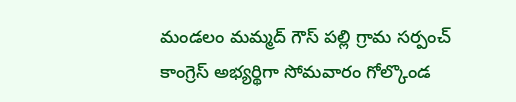మండ‌లం మమ్మద్ గౌస్ పల్లి గ్రామ స‌ర్పంచ్ కాంగ్రెస్ అభ్య‌ర్థిగా సోమవారం గోల్కొండ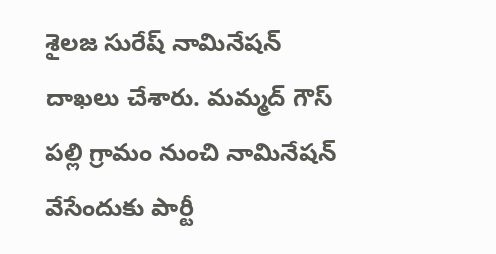శైలజ సురేష్ నామినేషన్ దాఖలు చేశారు. మమ్మద్ గౌస్ పల్లి గ్రామం నుంచి నామినేషన్ వేసేందుకు పార్టీ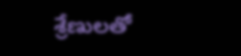శ్రేణులతో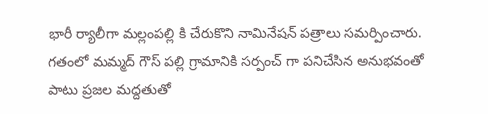భారీ ర్యాలీగా మల్లంపల్లి కి చేరుకొని నామినేషన్ పత్రాలు సమర్పించారు. గతంలో మమ్మద్ గౌస్ పల్లి గ్రామానికి సర్పంచ్ గా పనిచేసిన అనుభవంతో పాటు ప్రజల మద్దతుతో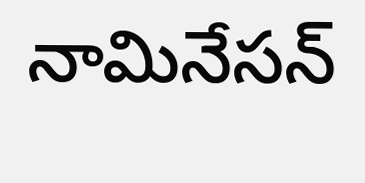నామినేస‌న్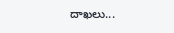దాఖ‌లు...